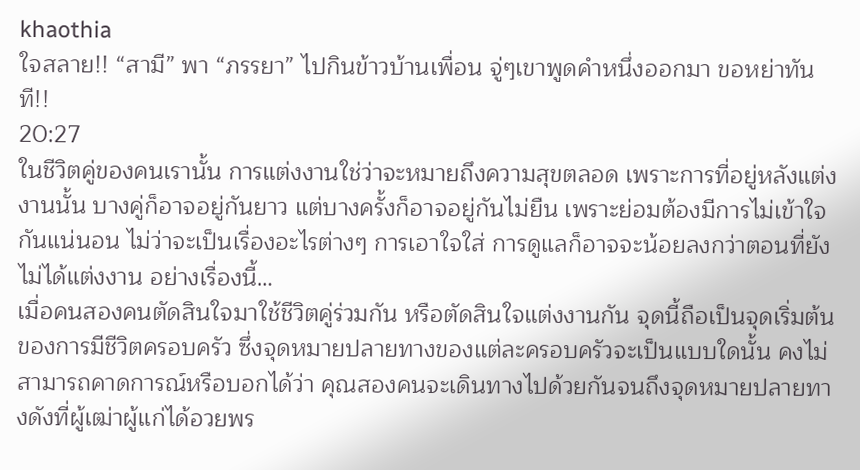khaothia
ใจสลาย!! “สามี” พา “ภรรยา” ไปกินข้าวบ้านเพื่อน จู่ๆเขาพูดคำหนึ่งออกมา ขอหย่าทันที!!
20:27
ในชีวิตคู่ของคนเรานั้น การแต่งงานใช่ว่าจะหมายถึงความสุขตลอด เพราะการที่อยู่หลังแต่งงานนั้น บางคู่ก็อาจอยู่กันยาว แต่บางครั้งก็อาจอยู่กันไม่ยืน เพราะย่อมต้องมีการไม่เข้าใจกันแน่นอน ไม่ว่าจะเป็นเรื่องอะไรต่างๆ การเอาใจใส่ การดูแลก็อาจจะน้อยลงกว่าตอนที่ยังไม่ได้แต่งงาน อย่างเรื่องนี้…
เมื่อคนสองคนตัดสินใจมาใช้ชีวิตคู่ร่วมกัน หรือตัดสินใจแต่งงานกัน จุดนี้ถือเป็นจุดเริ่มต้นของการมีชีวิตครอบครัว ซึ่งจุดหมายปลายทางของแต่ละครอบครัวจะเป็นแบบใดนั้น คงไม่สามารถคาดการณ์หรือบอกได้ว่า คุณสองคนจะเดินทางไปด้วยกันจนถึงจุดหมายปลายทางดังที่ผู้เฒ่าผู้แก่ได้อวยพร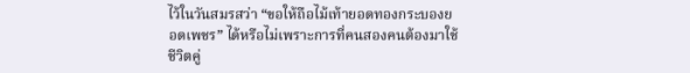ไว้ในวันสมรสว่า “ขอให้ถือไม้เท้ายอดทองกระบองยอดเพชร” ได้หรือไม่เพราะการที่คนสองคนต้องมาใช้ชีวิตคู่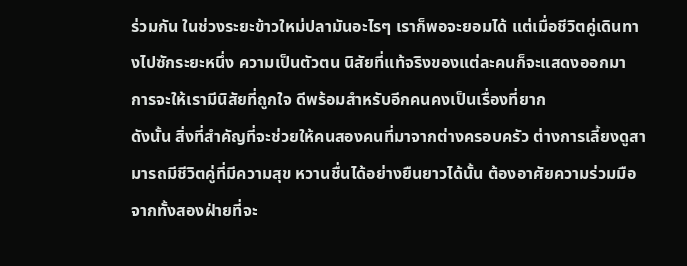ร่วมกัน ในช่วงระยะข้าวใหม่ปลามันอะไรๆ เราก็พอจะยอมได้ แต่เมื่อชีวิตคู่เดินทางไปซักระยะหนึ่ง ความเป็นตัวตน นิสัยที่แท้จริงของแต่ละคนก็จะแสดงออกมา การจะให้เรามีนิสัยที่ถูกใจ ดีพร้อมสำหรับอีกคนคงเป็นเรื่องที่ยาก
ดังนั้น สิ่งที่สำคัญที่จะช่วยให้คนสองคนที่มาจากต่างครอบครัว ต่างการเลี้ยงดูสามารถมีชีวิตคู่ที่มีความสุข หวานชื่นได้อย่างยืนยาวได้นั้น ต้องอาศัยความร่วมมือจากทั้งสองฝ่ายที่จะ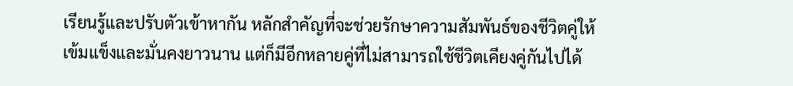เรียนรู้และปรับตัวเข้าหากัน หลักสำคัญที่จะช่วยรักษาความสัมพันธ์ของชีวิตคู่ให้เข้มแข็งและมั่นคงยาวนาน แต่ก็มีอีกหลายคู่ที่ไม่สามารถใช้ชีวิตเคียงคู่กันไปได้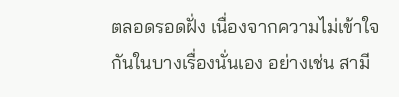ตลอดรอดฝั่ง เนื่องจากความไม่เข้าใจกันในบางเรื่องนั่นเอง อย่างเช่น สามี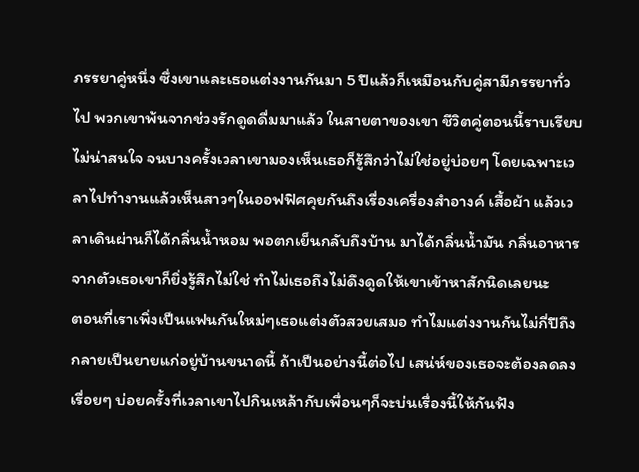ภรรยาคู่หนึ่ง ซึ่งเขาและเธอแต่งงานกันมา 5 ปีแล้วก็เหมือนกับคู่สามีภรรยาทั่วไป พวกเขาพ้นจากช่วงรักดูดดื่มมาแล้ว ในสายตาของเขา ชีวิตคู่ตอนนี้ราบเรียบไม่น่าสนใจ จนบางครั้งเวลาเขามองเห็นเธอก็รู้สึกว่าไม่ใช่อยู่บ่อยๆ โดยเฉพาะเวลาไปทำงานแล้วเห็นสาวๆในออฟฟิศคุยกันถึงเรื่องเครื่องสำอางค์ เสื้อผ้า แล้วเวลาเดินผ่านก็ได้กลิ่นน้ำหอม พอตกเย็นกลับถึงบ้าน มาได้กลิ่นน้ำมัน กลิ่นอาหารจากตัวเธอเขาก็ยิ่งรู้สึกไม่ใช่ ทำไม่เธอถึงไม่ดึงดูดให้เขาเข้าหาสักนิดเลยนะ
ตอนที่เราเพิ่งเป็นแฟนกันใหม่ๆเธอแต่งตัวสวยเสมอ ทำไมแต่งงานกันไม่กี่ปีถึงกลายเป็นยายแก่อยู่บ้านขนาดนี้ ถ้าเป็นอย่างนี้ต่อไป เสน่ห์ของเธอจะต้องลดลงเรื่อยๆ บ่อยครั้งที่เวลาเขาไปกินเหล้ากับเพื่อนๆก็จะบ่นเรื่องนี้ให้กันฟัง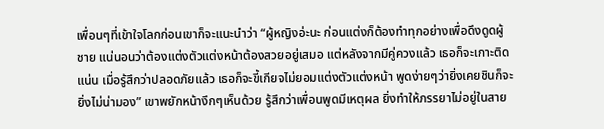เพื่อนๆที่เข้าใจโลกก่อนเขาก็จะแนะนำว่า “ผู้หญิงอ่ะนะ ก่อนแต่งก็ต้องทำทุกอย่างเพื่อดึงดูดผู้ชาย แน่นอนว่าต้องแต่งตัวแต่งหน้าต้องสวยอยู่เสมอ แต่หลังจากมีคู่ควงแล้ว เธอก็จะเกาะติดแน่น เมื่อรู้สึกว่าปลอดภัยแล้ว เธอก็จะขี้เกียจไม่ยอมแต่งตัวแต่งหน้า พูดง่ายๆว่ายิ่งเคยชินก็จะยิ่งไม่น่ามอง” เขาพยักหน้างึกๆเห็นด้วย รู้สึกว่าเพื่อนพูดมีเหตุผล ยิ่งทำให้ภรรยาไม่อยู่ในสาย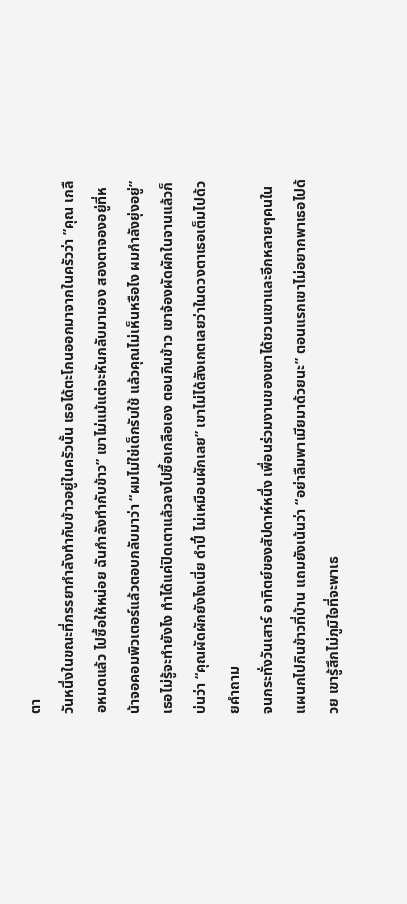ตา
วันหนึ่งในขณะที่ภรรยากำลังทำกับข้าวอยู่ในครัวนั้น เธอได้ตะโกนออกมาจากในครัวว่า ”คุณ เกลือหมดแล้ว ไปซื้อให้หน่อย ฉันกำลังทำกับข้าว” เขาไม่แม้แต่จะหันกลับมามอง สองตาจองอยู่ที่หน้าจอคอมพิวเตอร์แล้วตอบกลับมาว่า “ผมไม่ใช่เด็กรับใช้ แล้วคุณไม่เห็นหรือไง ผมกำลังยุ่งอยู่” เธอไม่รู้จะทำยังไง ทำได้แค่ปิดเตาแล้วลงไปซื้อเกลือเอง ตอนกินข้าว เขาจ้องผัดผักในจานแล้วก็บ่นว่า “คุณผัดผักยังไงเนี่ย ดำปี๋ ไม่เหมือนผักเลย” เขาไม่ได้สังเกตเลยว่าในดวงตาเธอเต็มไปด้วยคำถาม
จนกระทั่งวันเสาร์ อาทิตย์ของสัปดาห์หนึ่ง เพื่อนร่วมงานของเขาได้ชวนเขาและอีกหลายๆคนในแผนกไปกินข้าวที่บ้าน แถมยังเน้นว่า “อย่าลืมพาเมียมาด้วยนะ” ตอนแรกเขาไม่อยากพาเธอไปด้วย เขารู้สึกไม่ภูมิใจที่จะพาเธ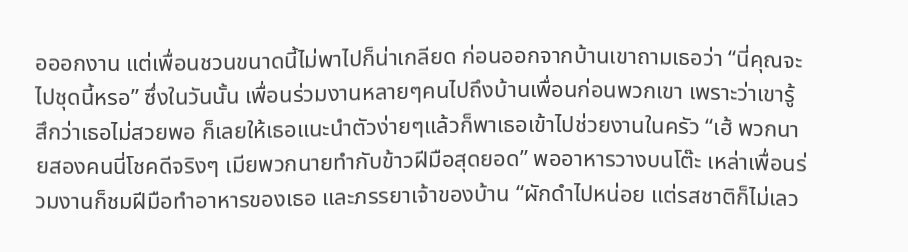อออกงาน แต่เพื่อนชวนขนาดนี้ไม่พาไปก็น่าเกลียด ก่อนออกจากบ้านเขาถามเธอว่า “นี่คุณจะไปชุดนี้หรอ” ซึ่งในวันนั้น เพื่อนร่วมงานหลายๆคนไปถึงบ้านเพื่อนก่อนพวกเขา เพราะว่าเขารู้สึกว่าเธอไม่สวยพอ ก็เลยให้เธอแนะนำตัวง่ายๆแล้วก็พาเธอเข้าไปช่วยงานในครัว “เฮ้ พวกนายสองคนนี่โชคดีจริงๆ เมียพวกนายทำกับข้าวฝีมือสุดยอด” พออาหารวางบนโต๊ะ เหล่าเพื่อนร่วมงานก็ชมฝีมือทำอาหารของเธอ และภรรยาเจ้าของบ้าน “ผักดำไปหน่อย แต่รสชาติก็ไม่เลว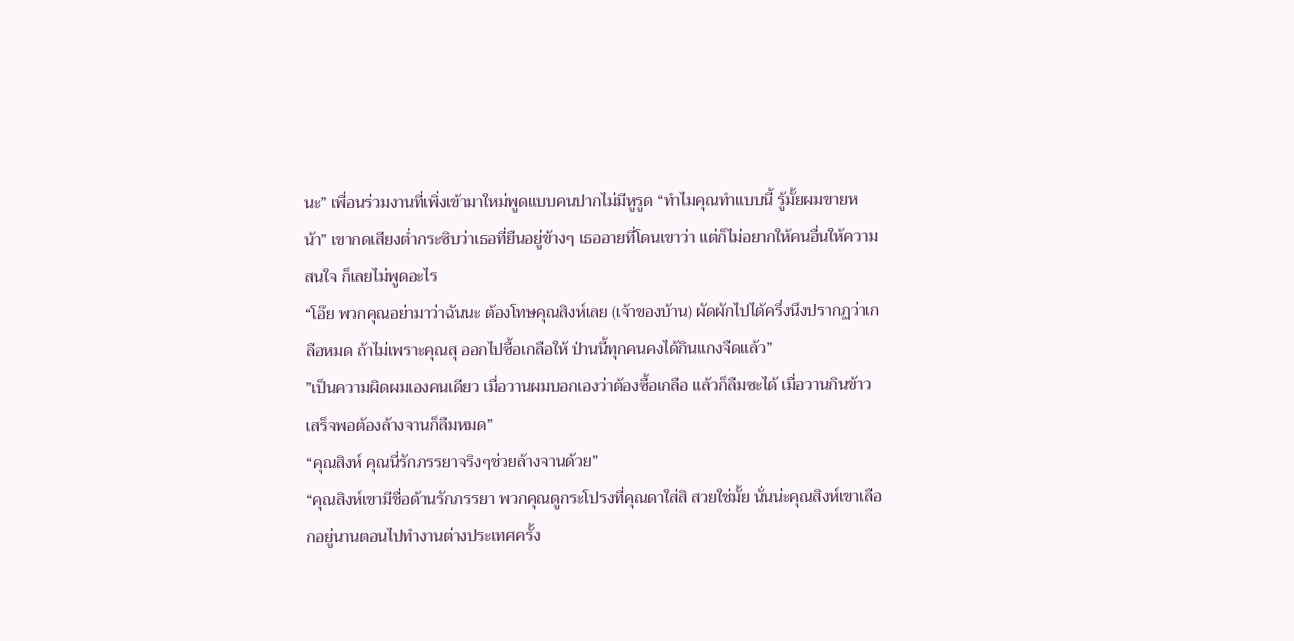นะ” เพื่อนร่วมงานที่เพิ่งเข้ามาใหม่พูดแบบคนปากไม่มีหูรูด “ทำไมคุณทำแบบนี้ รู้มั้ยผมขายหน้า” เขากดเสียงต่ำกระซิบว่าเธอที่ยืนอยู่ข้างๆ เธออายที่โดนเขาว่า แต่ก็ไม่อยากให้คนอื่นให้ความสนใจ ก็เลยไม่พูดอะไร
“โอ๊ย พวกคุณอย่ามาว่าฉันนะ ต้องโทษคุณสิงห์เลย (เจ้าของบ้าน) ผัดผักไปได้ครึ่งนึงปรากฏว่าเกลือหมด ถ้าไม่เพราะคุณสุ ออกไปซื้อเกลือให้ ป่านนี้ทุกคนคงได้กินแกงจืดแล้ว”
”เป็นความผิดผมเองคนเดียว เมื่อวานผมบอกเองว่าต้องซื้อเกลือ แล้วก็ลืมซะได้ เมื่อวานกินข้าวเสร็จพอต้องล้างจานก็ลืมหมด”
“คุณสิงห์ คุณนี่รักภรรยาจริงๆช่วยล้างจานด้วย”
“คุณสิงห์เขามีชื่อด้านรักภรรยา พวกคุณดูกระโปรงที่คุณดาใส่สิ สวยใช่มั้ย นั่นน่ะคุณสิงห์เขาเลือกอยู่นานตอนไปทำงานต่างประเทศครั้ง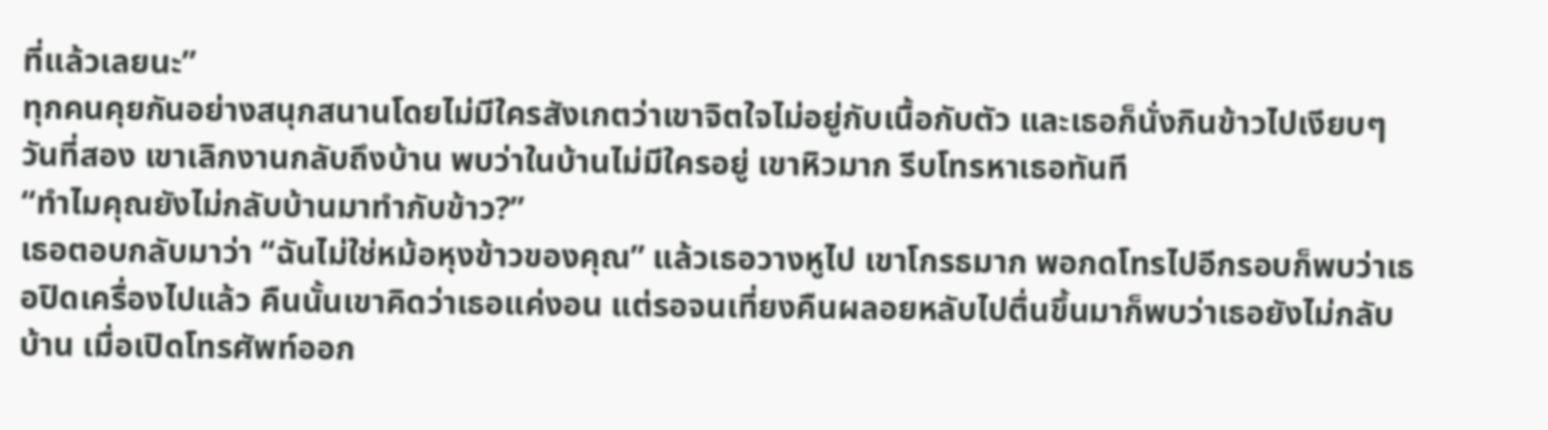ที่แล้วเลยนะ”
ทุกคนคุยกันอย่างสนุกสนานโดยไม่มีใครสังเกตว่าเขาจิตใจไม่อยู่กับเนื้อกับตัว และเธอก็นั่งกินข้าวไปเงียบๆ
วันที่สอง เขาเลิกงานกลับถึงบ้าน พบว่าในบ้านไม่มีใครอยู่ เขาหิวมาก รีบโทรหาเธอทันที
“ทำไมคุณยังไม่กลับบ้านมาทำกับข้าว?”
เธอตอบกลับมาว่า “ฉันไม่ใช่หม้อหุงข้าวของคุณ” แล้วเธอวางหูไป เขาโกรธมาก พอกดโทรไปอีกรอบก็พบว่าเธอปิดเครื่องไปแล้ว คืนนั้นเขาคิดว่าเธอแค่งอน แต่รอจนเที่ยงคืนผลอยหลับไปตื่นขึ้นมาก็พบว่าเธอยังไม่กลับบ้าน เมื่อเปิดโทรศัพท์ออก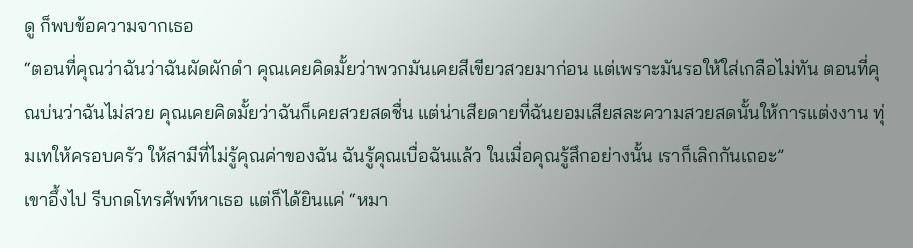ดู ก็พบข้อความจากเธอ
“ตอนที่คุณว่าฉันว่าฉันผัดผักดำ คุณเคยคิดมั้ยว่าพวกมันเคยสีเขียวสวยมาก่อน แต่เพราะมันรอให้ใส่เกลือไม่ทัน ตอนที่คุณบ่นว่าฉันไม่สวย คุณเคยคิดมั้ยว่าฉันก็เคยสวยสดชื่น แต่น่าเสียดายที่ฉันยอมเสียสละความสวยสดนั้นให้การแต่งงาน ทุ่มเทให้ครอบครัว ให้สามีที่ไม่รู้คุณค่าของฉัน ฉันรู้คุณเบื่อฉันแล้ว ในเมื่อคุณรู้สึกอย่างนั้น เราก็เลิกกันเถอะ”
เขาอึ้งไป รีบกดโทรศัพท์หาเธอ แต่ก็ได้ยินแค่ “หมา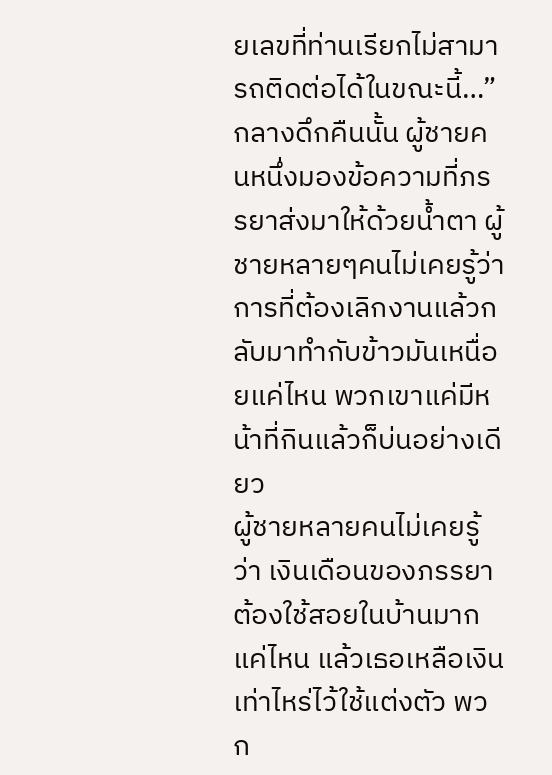ยเลขที่ท่านเรียกไม่สามารถติดต่อได้ในขณะนี้…” กลางดึกคืนนั้น ผู้ชายคนหนึ่งมองข้อความที่ภรรยาส่งมาให้ด้วยน้ำตา ผู้ชายหลายๆคนไม่เคยรู้ว่า การที่ต้องเลิกงานแล้วกลับมาทำกับข้าวมันเหนื่อยแค่ไหน พวกเขาแค่มีหน้าที่กินแล้วก็บ่นอย่างเดียว
ผู้ชายหลายคนไม่เคยรู้ว่า เงินเดือนของภรรยาต้องใช้สอยในบ้านมากแค่ไหน แล้วเธอเหลือเงินเท่าไหร่ไว้ใช้แต่งตัว พวก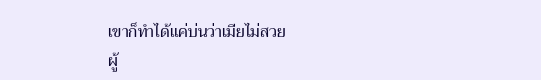เขาก็ทำได้แค่บ่นว่าเมียไม่สวย
ผู้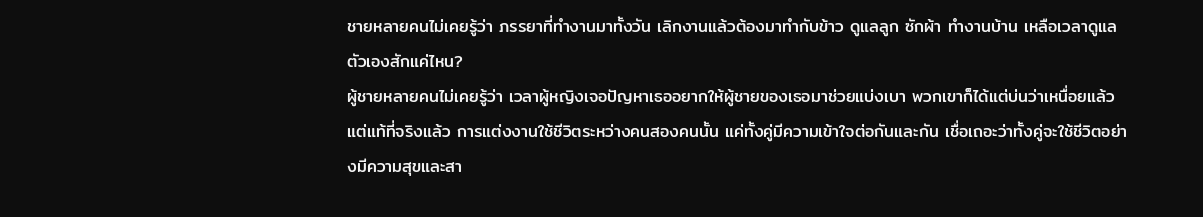ชายหลายคนไม่เคยรู้ว่า ภรรยาที่ทำงานมาทั้งวัน เลิกงานแล้วต้องมาทำกับข้าว ดูแลลูก ซักผ้า ทำงานบ้าน เหลือเวลาดูแลตัวเองสักแค่ไหน?
ผู้ชายหลายคนไม่เคยรู้ว่า เวลาผู้หญิงเจอปัญหาเธออยากให้ผู้ชายของเธอมาช่วยแบ่งเบา พวกเขาก็ได้แต่บ่นว่าเหนื่อยแล้ว
แต่แท้ที่จริงแล้ว การแต่งงานใช้ชีวิตระหว่างคนสองคนนั้น แค่ทั้งคู่มีความเข้าใจต่อกันและกัน เชื่อเถอะว่าทั้งคู่จะใช้ชีวิตอย่างมีความสุขและสา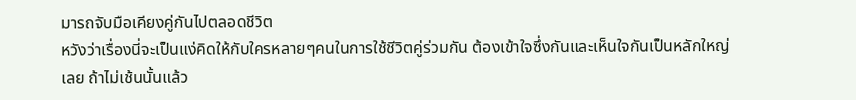มารถจับมือเคียงคู่กันไปตลอดชีวิต
หวังว่าเรื่องนี่จะเป็นแง่คิดให้กับใครหลายๆคนในการใช้ชีวิตคู่ร่วมกัน ต้องเข้าใจซึ่งกันและเห็นใจกันเป็นหลักใหญ่เลย ถ้าไม่เช้นนั้นแล้ว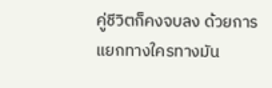คู่ชีวิตก็คงจบลง ด้วยการแยกทางใครทางมัน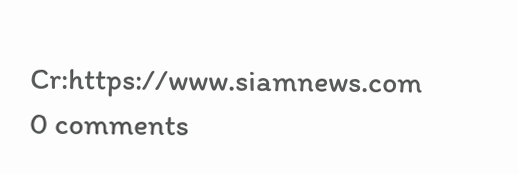Cr:https://www.siamnews.com
0 comments